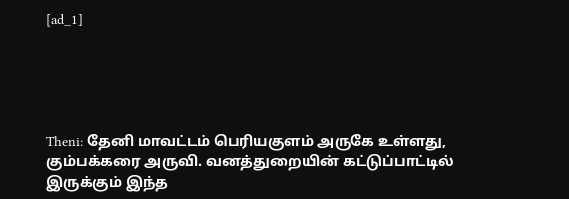[ad_1]





Theni: தேனி மாவட்டம் பெரியகுளம் அருகே உள்ளது, கும்பக்கரை அருவி. வனத்துறையின் கட்டுப்பாட்டில் இருக்கும் இந்த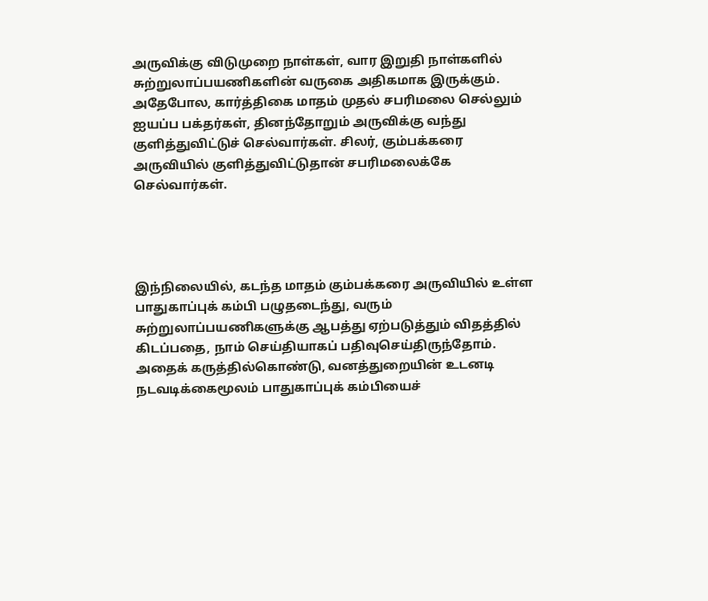அருவிக்கு விடுமுறை நாள்கள், வார இறுதி நாள்களில் சுற்றுலாப்பயணிகளின் வருகை அதிகமாக இருக்கும். அதேபோல, கார்த்திகை மாதம் முதல் சபரிமலை செல்லும் ஐயப்ப பக்தர்கள், தினந்தோறும் அருவிக்கு வந்து குளித்துவிட்டுச் செல்வார்கள். சிலர், கும்பக்கரை அருவியில் குளித்துவிட்டுதான் சபரிமலைக்கே செல்வார்கள்.




இந்நிலையில், கடந்த மாதம் கும்பக்கரை அருவியில் உள்ள பாதுகாப்புக் கம்பி பழுதடைந்து, வரும் சுற்றுலாப்பயணிகளுக்கு ஆபத்து ஏற்படுத்தும் விதத்தில் கிடப்பதை, நாம் செய்தியாகப் பதிவுசெய்திருந்தோம். அதைக் கருத்தில்கொண்டு, வனத்துறையின் உடனடி நடவடிக்கைமூலம் பாதுகாப்புக் கம்பியைச்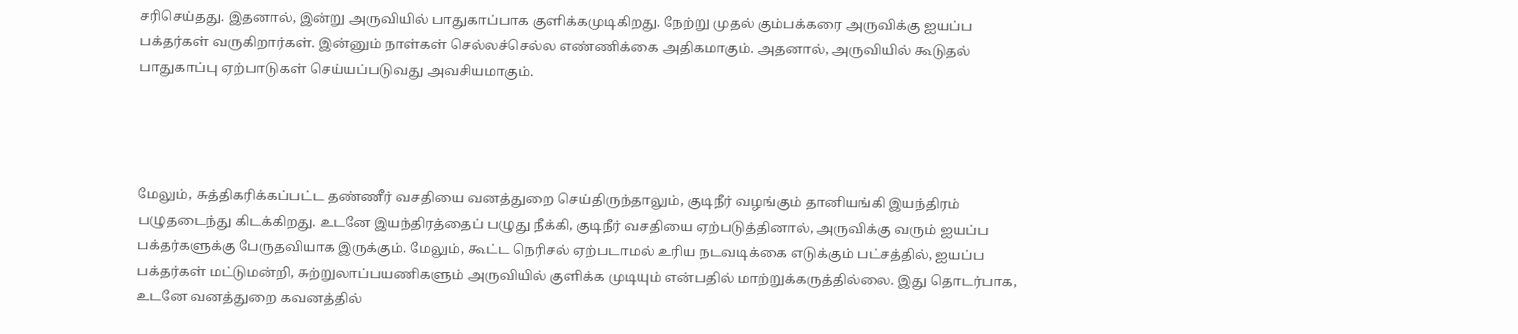சரிசெய்தது. இதனால், இன்று அருவியில் பாதுகாப்பாக குளிக்கமுடிகிறது. நேற்று முதல் கும்பக்கரை அருவிக்கு ஐயப்ப பக்தர்கள் வருகிறார்கள். இன்னும் நாள்கள் செல்லச்செல்ல எண்ணிக்கை அதிகமாகும். அதனால், அருவியில் கூடுதல் பாதுகாப்பு ஏற்பாடுகள் செய்யப்படுவது அவசியமாகும்.




மேலும், சுத்திகரிக்கப்பட்ட தண்ணீர் வசதியை வனத்துறை செய்திருந்தாலும், குடிநீர் வழங்கும் தானியங்கி இயந்திரம் பழுதடைந்து கிடக்கிறது. உடனே இயந்திரத்தைப் பழுது நீக்கி, குடிநீர் வசதியை ஏற்படுத்தினால், அருவிக்கு வரும் ஐயப்ப பக்தர்களுக்கு பேருதவியாக இருக்கும். மேலும், கூட்ட நெரிசல் ஏற்படாமல் உரிய நடவடிக்கை எடுக்கும் பட்சத்தில், ஐயப்ப பக்தர்கள் மட்டுமன்றி, சுற்றுலாப்பயணிகளும் அருவியில் குளிக்க முடியும் என்பதில் மாற்றுக்கருத்தில்லை. இது தொடர்பாக, உடனே வனத்துறை கவனத்தில்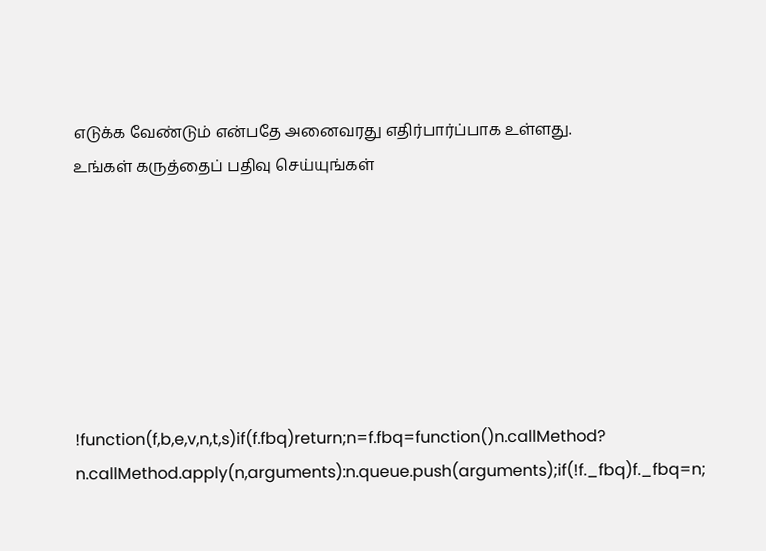எடுக்க வேண்டும் என்பதே அனைவரது எதிர்பார்ப்பாக உள்ளது.
உங்கள் கருத்தைப் பதிவு செய்யுங்கள்







!function(f,b,e,v,n,t,s)if(f.fbq)return;n=f.fbq=function()n.callMethod?
n.callMethod.apply(n,arguments):n.queue.push(arguments);if(!f._fbq)f._fbq=n;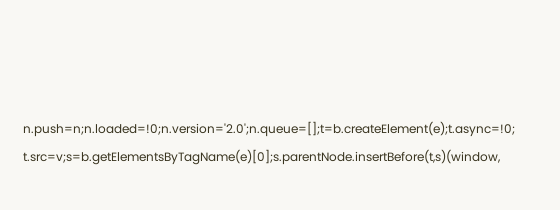n.push=n;n.loaded=!0;n.version='2.0';n.queue=[];t=b.createElement(e);t.async=!0;
t.src=v;s=b.getElementsByTagName(e)[0];s.parentNode.insertBefore(t,s)(window,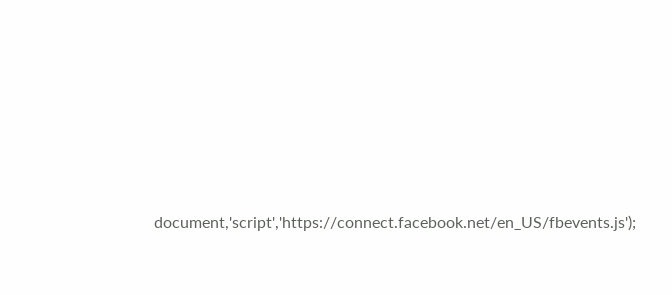document,'script','https://connect.facebook.net/en_US/fbevents.js');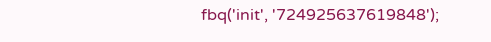fbq('init', '724925637619848');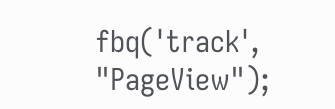fbq('track', "PageView");